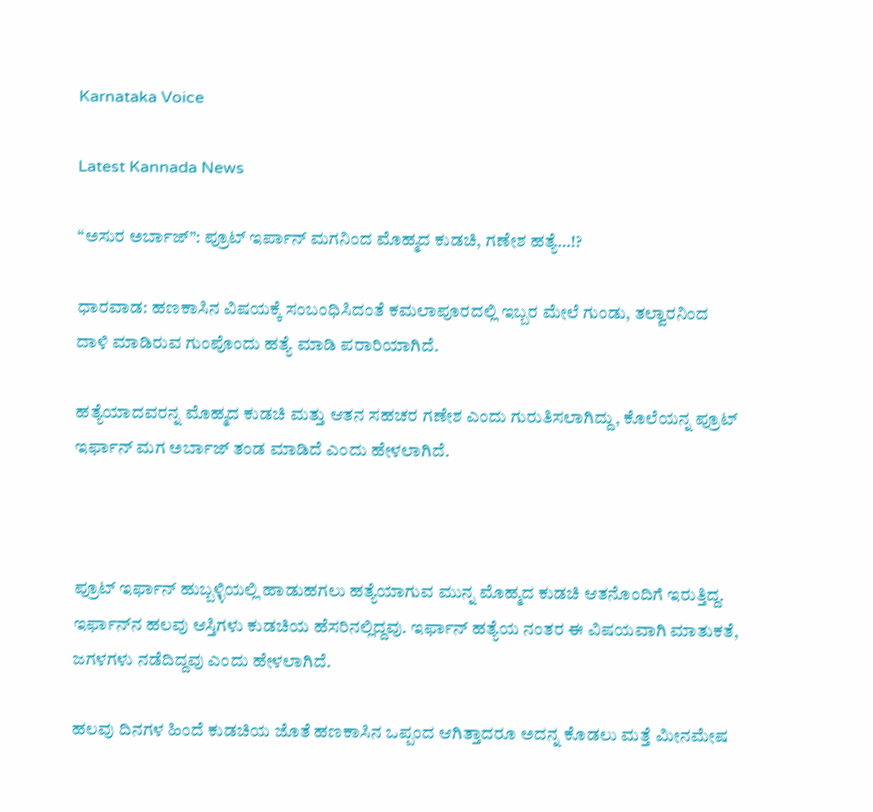Karnataka Voice

Latest Kannada News

“ಅಸುರ ಅರ್ಬಾಜ್”: ಪ್ರೂಟ್ ಇರ್ಪಾನ್ ಮಗನಿಂದ ಮೊಹ್ಮದ ಕುಡಚಿ, ಗಣೇಶ ಹತ್ಯೆ…!?

ಧಾರವಾಡ: ಹಣಕಾಸಿನ ವಿಷಯಕ್ಕೆ ಸಂಬಂಧಿಸಿದಂತೆ ಕಮಲಾಪೂರದಲ್ಲಿ ಇಬ್ಬರ ಮೇಲೆ ಗುಂಡು, ತಲ್ವಾರನಿಂದ ದಾಳಿ ಮಾಡಿರುವ ಗುಂಪೊಂದು ಹತ್ಯೆ ಮಾಡಿ ಪರಾರಿಯಾಗಿದೆ.

ಹತ್ಯೆಯಾದವರನ್ನ ಮೊಹ್ಮದ ಕುಡಚಿ ಮತ್ತು ಆತನ ಸಹಚರ ಗಣೇಶ ಎಂದು ಗುರುತಿಸಲಾಗಿದ್ದು, ಕೊಲೆಯನ್ನ ಪ್ರೂಟ್ ಇರ್ಫಾನ್ ಮಗ ಅರ್ಬಾಜ್ ತಂಡ ಮಾಡಿದೆ ಎಂದು ಹೇಳಲಾಗಿದೆ.



ಪ್ರೂಟ್ ಇರ್ಫಾನ್ ಹುಬ್ಬಳ್ಳಿಯಲ್ಲಿ ಹಾಡುಹಗಲು ಹತ್ಯೆಯಾಗುವ ಮುನ್ನ ಮೊಹ್ಮದ ಕುಡಚಿ ಆತನೊಂದಿಗೆ ಇರುತ್ತಿದ್ದ. ಇರ್ಫಾನ್‌ನ ಹಲವು ಆಸ್ತಿಗಳು ಕುಡಚಿಯ ಹೆಸರಿನಲ್ಲಿದ್ದವು. ಇರ್ಫಾನ್ ಹತ್ಯೆಯ ನಂತರ ಈ ವಿಷಯವಾಗಿ ಮಾತುಕತೆ, ಜಗಳಗಳು ನಡೆದಿದ್ದವು ಎಂದು ಹೇಳಲಾಗಿದೆ.

ಹಲವು ದಿನಗಳ ಹಿಂದೆ ಕುಡಚಿಯ ಜೊತೆ ಹಣಕಾಸಿನ ಒಪ್ಪಂದ ಆಗಿತ್ತಾದರೂ ಅದನ್ನ ಕೊಡಲು ಮತ್ತೆ ಮೀನಮೇಷ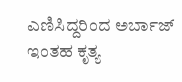ಎಣಿಸಿದ್ದರಿಂದ ಅರ್ಬಾಜ್ ಇಂತಹ ಕೃತ್ಯ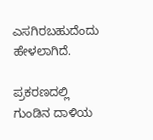ಎಸಗಿರಬಹುದೆಂದು ಹೇಳಲಾಗಿದೆ.

ಪ್ರಕರಣದಲ್ಲಿ ಗುಂಡಿನ ದಾಳಿಯ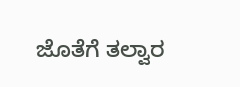ಜೊತೆಗೆ ತಲ್ವಾರ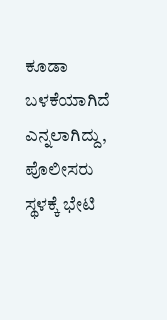ಕೂಡಾ ಬಳಕೆಯಾಗಿದೆ ಎನ್ನಲಾಗಿದ್ದು, ಪೊಲೀಸರು ಸ್ಥಳಕ್ಕೆ ಭೇಟಿ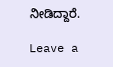ನೀಡಿದ್ದಾರೆ.

Leave a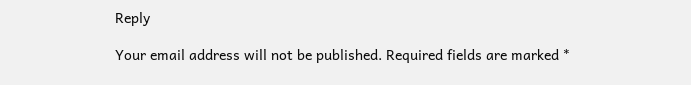Reply

Your email address will not be published. Required fields are marked *